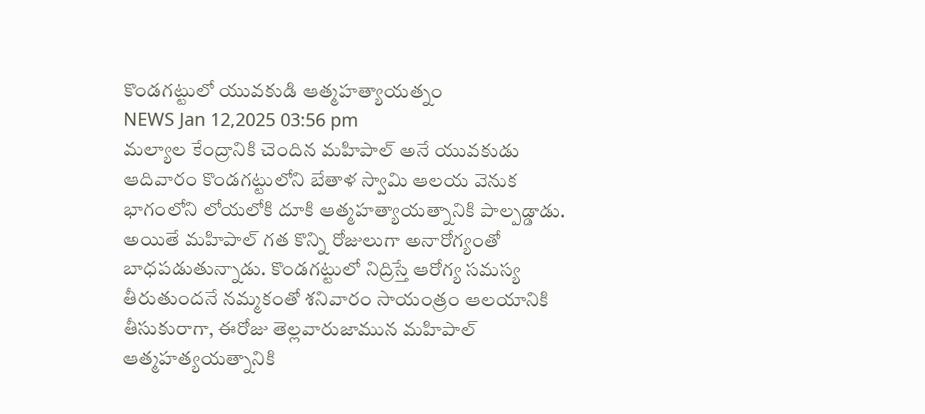కొండగట్టులో యువకుడి ఆత్మహత్యాయత్నం
NEWS Jan 12,2025 03:56 pm
మల్యాల కేంద్రానికి చెందిన మహిపాల్ అనే యువకుడు ఆదివారం కొండగట్టులోని బేతాళ స్వామి ఆలయ వెనుక భాగంలోని లోయలోకి దూకి ఆత్మహత్యాయత్నానికి పాల్పడ్డాడు. అయితే మహిపాల్ గత కొన్ని రోజులుగా అనారోగ్యంతో బాధపడుతున్నాడు. కొండగట్టులో నిద్రిస్తే ఆరోగ్య సమస్య తీరుతుందనే నమ్మకంతో శనివారం సాయంత్రం ఆలయానికి తీసుకురాగా, ఈరోజు తెల్లవారుజామున మహిపాల్ ఆత్మహత్యయత్నానికి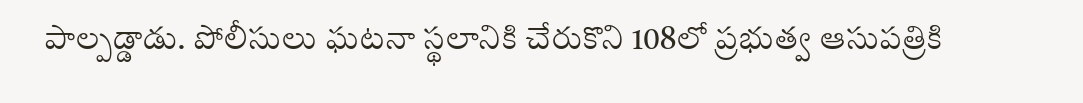పాల్పడ్డాడు. పోలీసులు ఘటనా స్థలానికి చేరుకొని 108లో ప్రభుత్వ ఆసుపత్రికి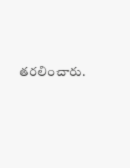తరలించారు.